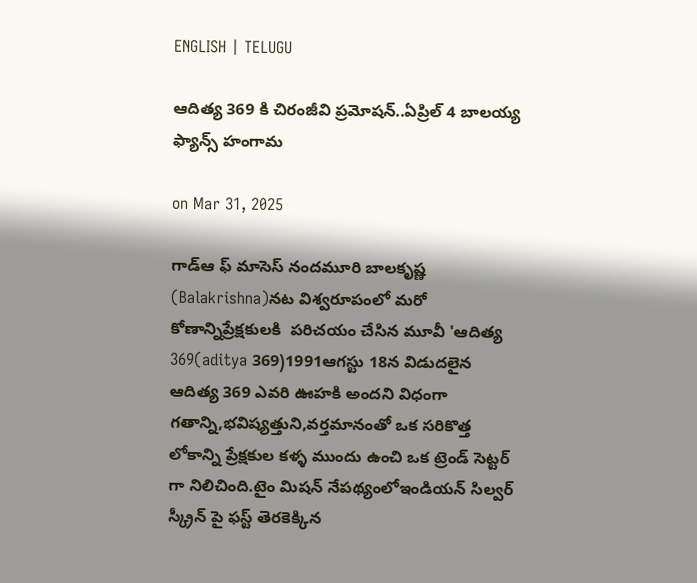ENGLISH | TELUGU

ఆదిత్య 369 కి చిరంజీవి ప్రమోషన్..ఏప్రిల్ 4 బాలయ్య ఫ్యాన్స్ హంగామ

on Mar 31, 2025

గాడ్ఆ ఫ్ మాసెస్ నందమూరి బాలకృష్ణ (Balakrishna)నట విశ్వరూపంలో మరో కోణాన్నిప్రేక్షకులకి  పరిచయం చేసిన మూవీ 'ఆదిత్య 369(aditya 369)1991ఆగస్టు 18న విడుదలైన ఆదిత్య 369 ఎవరి ఊహకి అందని విధంగా గతాన్ని,భవిష్యత్తుని,వర్తమానంతో ఒక సరికొత్త లోకాన్ని ప్రేక్షకుల కళ్ళ ముందు ఉంచి ఒక ట్రెండ్ సెట్టర్ గా నిలిచింది.టైం మిషన్ నేపథ్యంలోఇండియన్ సిల్వర్ స్క్రీన్ పై ఫస్ట్ తెరకెక్కిన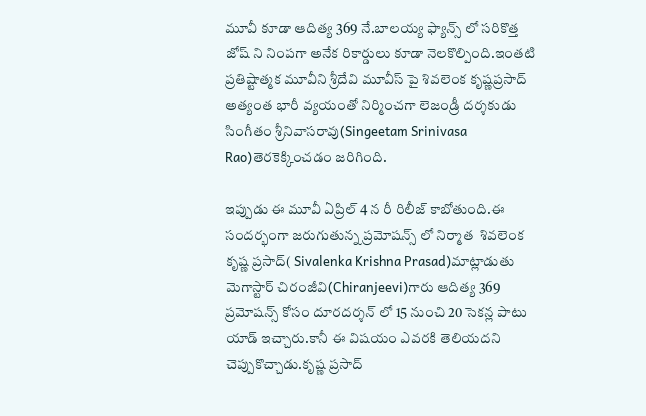మూవీ కూడా ఆదిత్య 369 నే.బాలయ్య ఫ్యాన్స్ లో సరికొత్త జోష్ ని నింపగా అనేక రికార్డులు కూడా నెలకొల్పింది.ఇంతటి ప్రతిష్టాత్మక మూవీని శ్రీదేవి మూవీస్ పై శివలెంక కృష్ణప్రసాద్ అత్యంత భారీ వ్యయంతో నిర్మించగా లెజండ్రీ దర్శకుడు సింగీతం శ్రీనివాసరావు(Singeetam Srinivasa Rao)తెరకెక్కించడం జరిగింది.

ఇప్పుడు ఈ మూవీ ఏప్రిల్ 4 న రీ రిలీజ్ కాబోతుంది.ఈ సందర్భంగా జరుగుతున్న ప్రమోషన్స్ లో నిర్మాత  శివలెంక కృష్ణ ప్రసాద్( Sivalenka Krishna Prasad)మాట్లాడుతు మెగాస్టార్ చిరంజీవి(Chiranjeevi)గారు ఆదిత్య 369 ప్రమోషన్స్ కోసం దూరదర్శన్ లో 15 నుంచి 20 సెకన్ల పాటు యాడ్ ఇచ్చారు.కానీ ఈ విషయం ఎవరకి తెలియదని చెప్పుకొచ్చాడు.కృష్ణ ప్రసాద్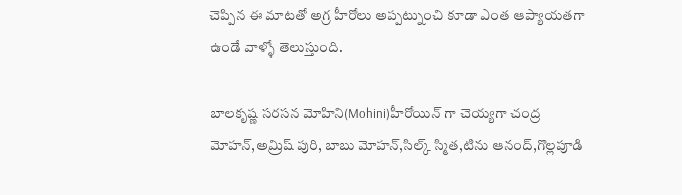చెప్పిన ఈ మాటతో అగ్ర హీరోలు అప్పట్నుంచి కూడా ఎంత ఆప్యాయతగా ఉండే వాళ్ళో తెలుస్తుంది.

బాలకృష్ణ సరసన మోహిని(Mohini)హీరోయిన్ గా చెయ్యగా చంద్ర మోహన్,అమ్రిష్ పురి, బాబు మోహన్,సిల్క్ స్మిత,టిను ఆనంద్,గొల్లపూడి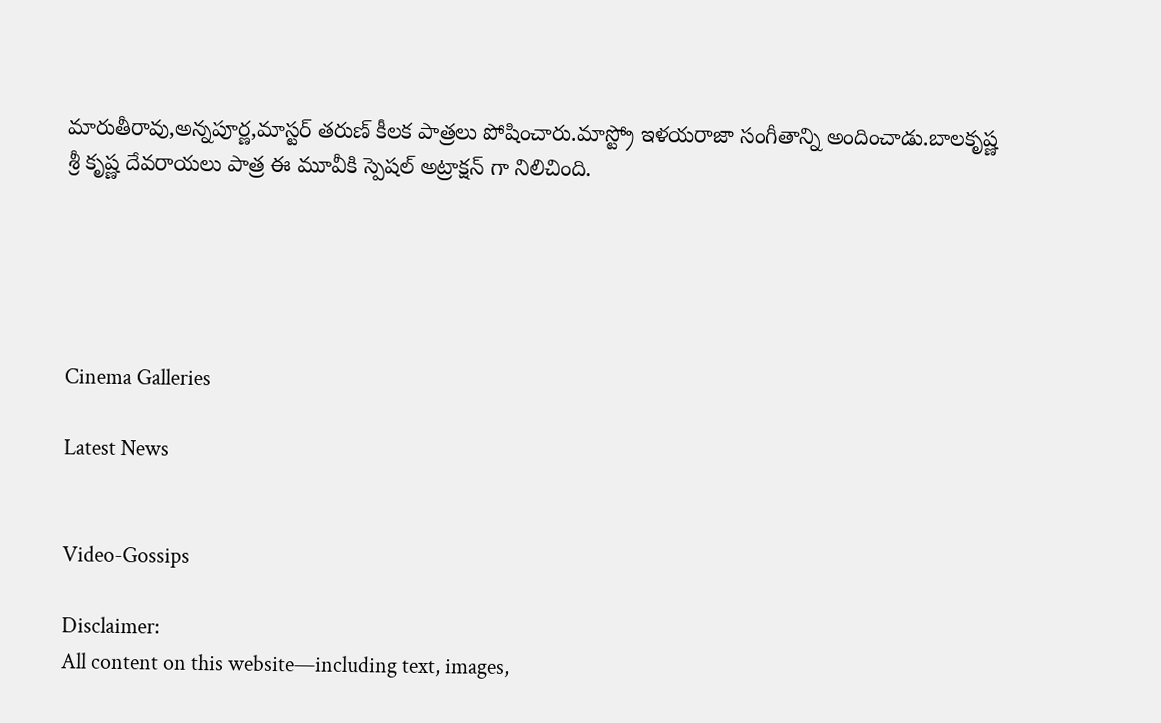మారుతీరావు,అన్నపూర్ణ,మాస్టర్ తరుణ్ కీలక పాత్రలు పోషించారు.మాస్ట్రో ఇళయరాజా సంగీతాన్ని అందించాడు.బాలకృష్ణ శ్రీ కృష్ణ దేవరాయలు పాత్ర ఈ మూవీకి స్పెషల్ అట్రాక్షన్ గా నిలిచింది.





Cinema Galleries

Latest News


Video-Gossips

Disclaimer:
All content on this website—including text, images,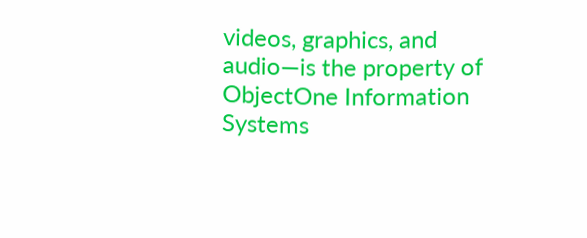videos, graphics, and audio—is the property of ObjectOne Information Systems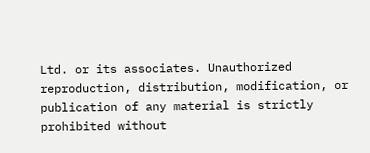Ltd. or its associates. Unauthorized reproduction, distribution, modification, or publication of any material is strictly prohibited without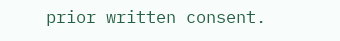prior written consent.